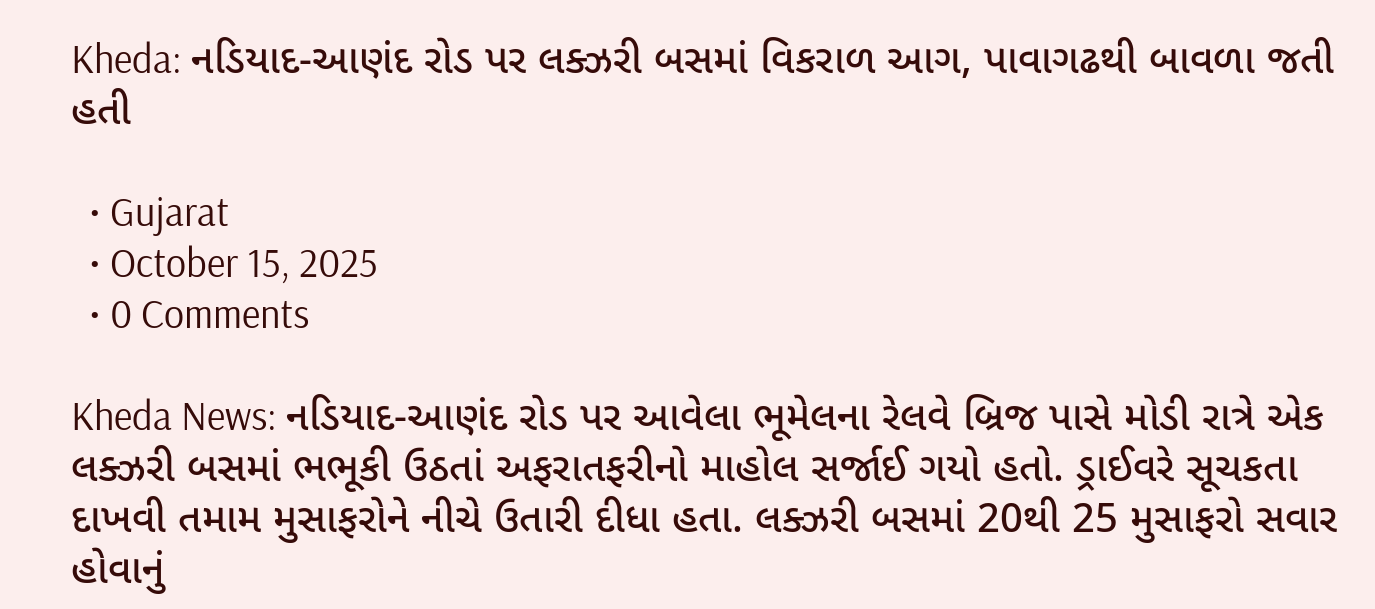Kheda: નડિયાદ-આણંદ રોડ પર લક્ઝરી બસમાં વિકરાળ આગ, પાવાગઢથી બાવળા જતી હતી

  • Gujarat
  • October 15, 2025
  • 0 Comments

Kheda News: નડિયાદ-આણંદ રોડ પર આવેલા ભૂમેલના રેલવે બ્રિજ પાસે મોડી રાત્રે એક લક્ઝરી બસમાં ભભૂકી ઉઠતાં અફરાતફરીનો માહોલ સર્જાઈ ગયો હતો. ડ્રાઈવરે સૂચકતા દાખવી તમામ મુસાફરોને નીચે ઉતારી દીધા હતા. લક્ઝરી બસમાં 20થી 25 મુસાફરો સવાર હોવાનું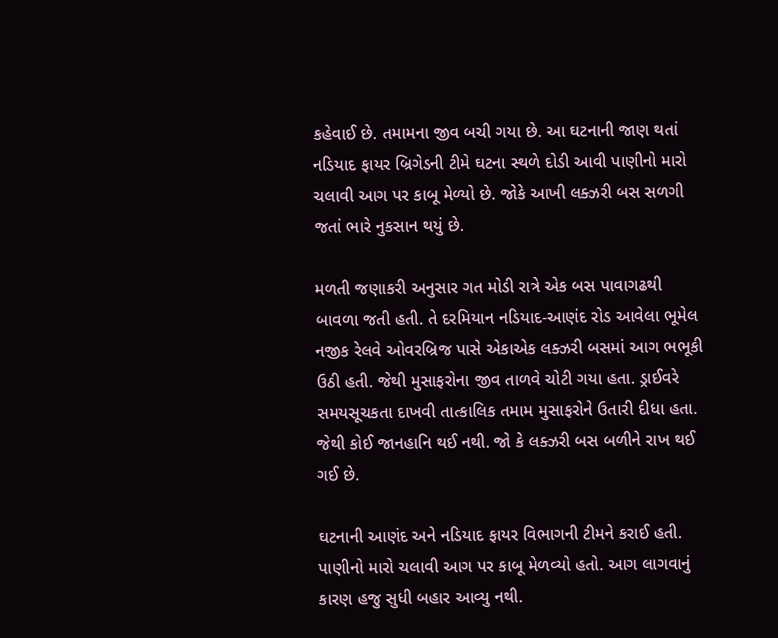કહેવાઈ છે. તમામના જીવ બચી ગયા છે. આ ઘટનાની જાણ થતાં નડિયાદ ફાયર બ્રિગેડની ટીમે ઘટના સ્થળે દોડી આવી પાણીનો મારો ચલાવી આગ પર કાબૂ મેળ્યો છે. જોકે આખી લક્ઝરી બસ સળગી જતાં ભારે નુકસાન થયું છે.

મળતી જણાકરી અનુસાર ગત મોડી રાત્રે એક બસ પાવાગઢથી બાવળા જતી હતી. તે દરમિયાન નડિયાદ-આણંદ રોડ આવેલા ભૂમેલ નજીક રેલવે ઓવરબ્રિજ પાસે એકાએક લક્ઝરી બસમાં આગ ભભૂકી ઉઠી હતી. જેથી મુસાફરોના જીવ તાળવે ચોટી ગયા હતા. ડ્રાઈવરે સમયસૂચકતા દાખવી તાત્કાલિક તમામ મુસાફરોને ઉતારી દીધા હતા. જેથી કોઈ જાનહાનિ થઈ નથી. જો કે લક્ઝરી બસ બળીને રાખ થઈ ગઈ છે.

ઘટનાની આણંદ અને નડિયાદ ફાયર વિભાગની ટીમને કરાઈ હતી. પાણીનો મારો ચલાવી આગ પર કાબૂ મેળવ્યો હતો. આગ લાગવાનું કારણ હજુ સુધી બહાર આવ્યુ નથી.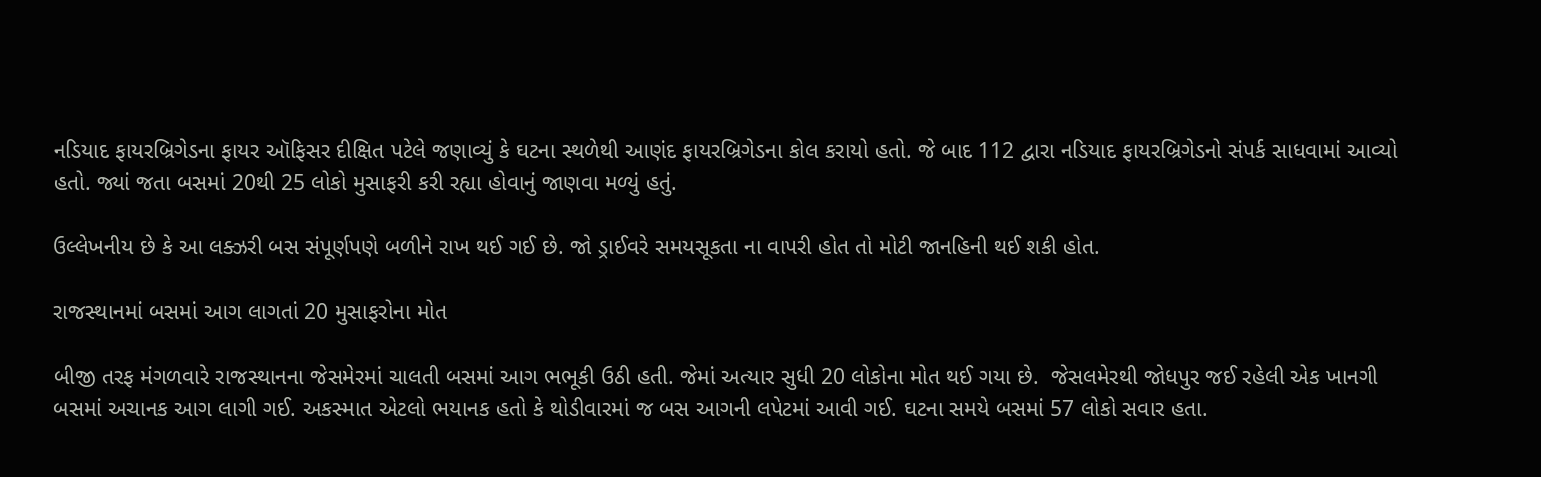નડિયાદ ફાયરબ્રિગેડના ફાયર ઑફિસર દીક્ષિત પટેલે જણાવ્યું કે ઘટના સ્થળેથી આણંદ ફાયરબ્રિગેડના કોલ કરાયો હતો. જે બાદ 112 દ્વારા નડિયાદ ફાયરબ્રિગેડનો સંપર્ક સાધવામાં આવ્યો હતો. જ્યાં જતા બસમાં 20થી 25 લોકો મુસાફરી કરી રહ્યા હોવાનું જાણવા મળ્યું હતું.

ઉલ્લેખનીય છે કે આ લક્ઝરી બસ સંપૂર્ણપણે બળીને રાખ થઈ ગઈ છે. જો ડ્રાઈવરે સમયસૂકતા ના વાપરી હોત તો મોટી જાનહિની થઈ શકી હોત.

રાજસ્થાનમાં બસમાં આગ લાગતાં 20 મુસાફરોના મોત

બીજી તરફ મંગળવારે રાજસ્થાનના જેસમેરમાં ચાલતી બસમાં આગ ભભૂકી ઉઠી હતી. જેમાં અત્યાર સુધી 20 લોકોના મોત થઈ ગયા છે.  જેસલમેરથી જોધપુર જઈ રહેલી એક ખાનગી બસમાં અચાનક આગ લાગી ગઈ. અકસ્માત એટલો ભયાનક હતો કે થોડીવારમાં જ બસ આગની લપેટમાં આવી ગઈ. ઘટના સમયે બસમાં 57 લોકો સવાર હતા.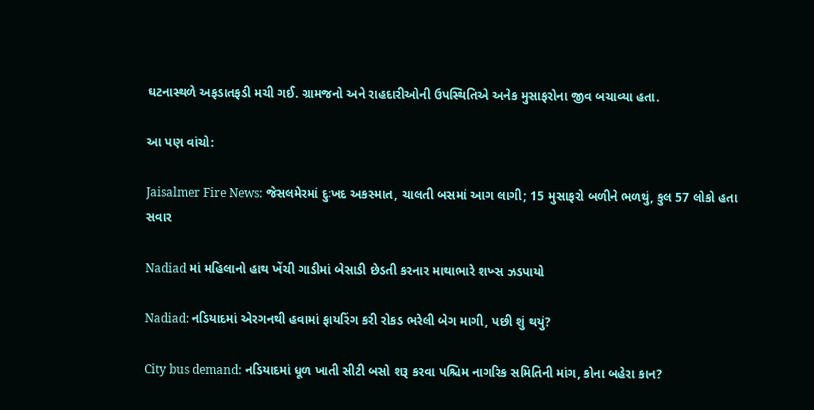ઘટનાસ્થળે અફડાતફડી મચી ગઈ. ગ્રામજનો અને રાહદારીઓની ઉપસ્થિતિએ અનેક મુસાફરોના જીવ બચાવ્યા હતા.

આ પણ વાંચો:

Jaisalmer Fire News: જેસલમેરમાં દુઃખદ અકસ્માત, ચાલતી બસમાં આગ લાગી; 15 મુસાફરો બળીને ભળથું, કુલ 57 લોકો હતા સવાર

Nadiad માં મહિલાનો હાથ ખેંચી ગાડીમાં બેસાડી છેડતી કરનાર માથાભારે શખ્સ ઝડપાયો

Nadiad: નડિયાદમાં એરગનથી હવામાં ફાયરિંગ કરી રોકડ ભરેલી બેગ માગી, પછી શું થયું?

City bus demand: નડિયાદમાં ધૂળ ખાતી સીટી બસો શરૂ કરવા પશ્ચિમ નાગરિક સમિતિની માંગ, કોના બહેરા કાન?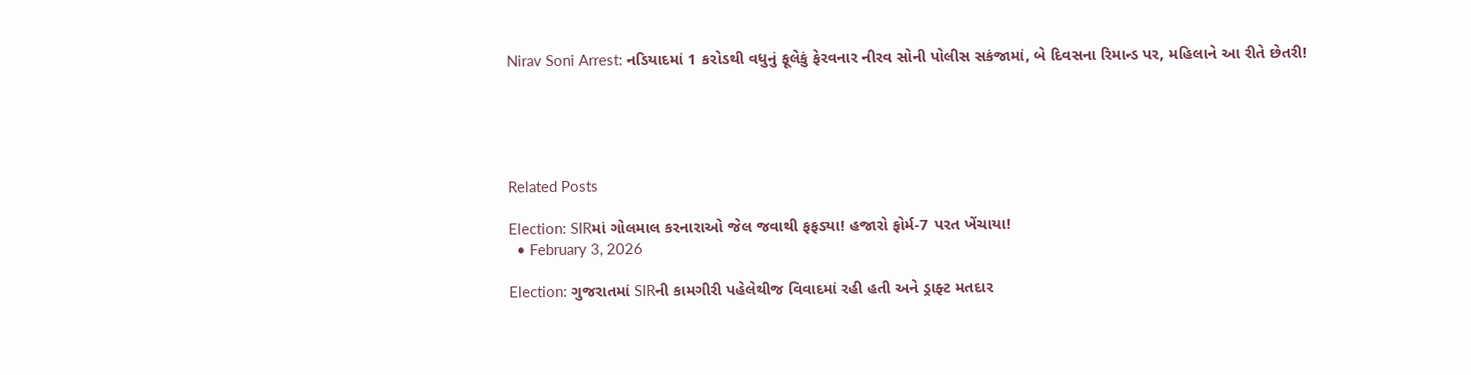Nirav Soni Arrest: નડિયાદમાં 1 કરોડથી વધુનું ફૂલેકું ફેરવનાર નીરવ સોની પોલીસ સકંજામાં, બે દિવસના રિમાન્ડ પર, મહિલાને આ રીતે છેતરી!





Related Posts

Election: SIRમાં ગોલમાલ કરનારાઓ જેલ જવાથી ફફડ્યા! હજારો ફોર્મ-7 પરત ખેંચાયા!
  • February 3, 2026

Election: ગુજરાતમાં SIRની કામગીરી પહેલેથીજ વિવાદમાં રહી હતી અને ડ્રાફ્ટ મતદાર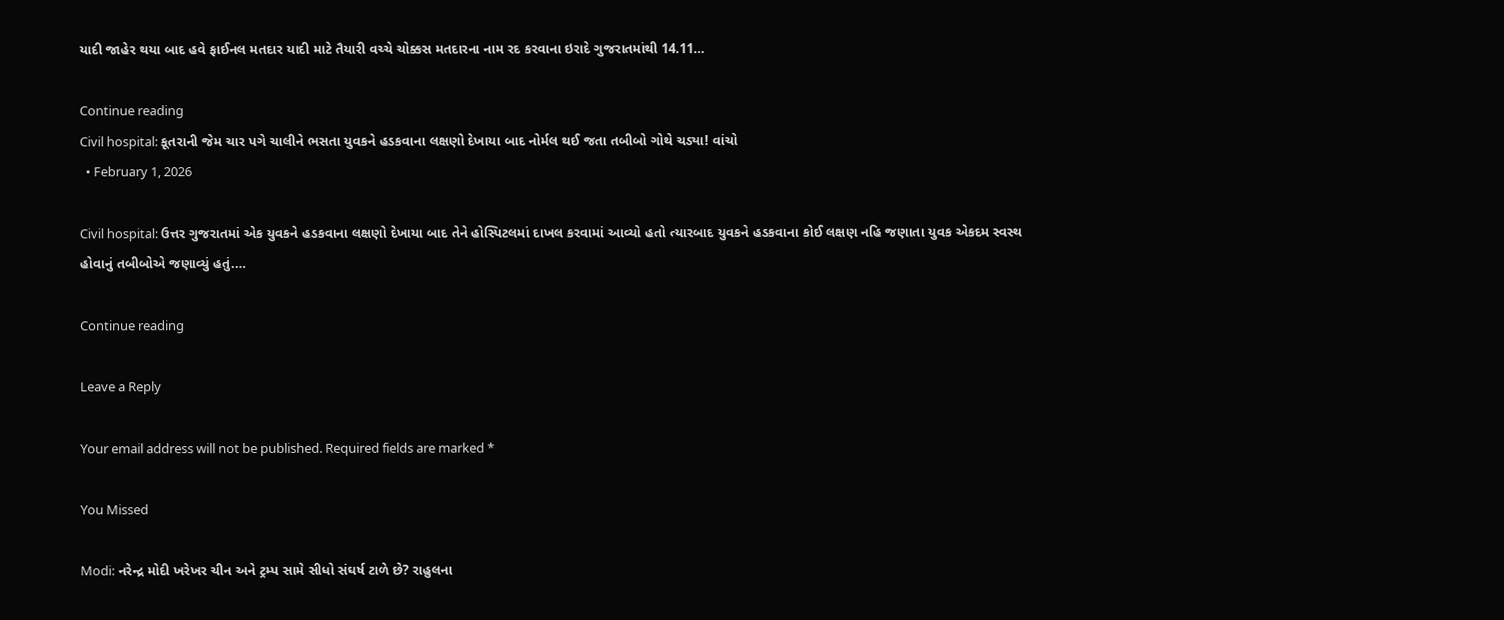યાદી જાહેર થયા બાદ હવે ફાઈનલ મતદાર યાદી માટે તૈયારી વચ્ચે ચોક્કસ મતદારના નામ રદ કરવાના ઇરાદે ગુજરાતમાંથી 14.11…

Continue reading
Civil hospital: કૂતરાની જેમ ચાર પગે ચાલીને ભસતા યુવકને હડકવાના લક્ષણો દેખાયા બાદ નોર્મલ થઈ જતા તબીબો ગોથે ચડ્યા! વાંચો
  • February 1, 2026

Civil hospital: ઉત્તર ગુજરાતમાં એક યુવકને હડકવાના લક્ષણો દેખાયા બાદ તેને હોસ્પિટલમાં દાખલ કરવામાં આવ્યો હતો ત્યારબાદ યુવકને હડકવાના કોઈ લક્ષણ નહિ જણાતા યુવક એકદમ સ્વસ્થ હોવાનું તબીબોએ જણાવ્યું હતું.…

Continue reading

Leave a Reply

Your email address will not be published. Required fields are marked *

You Missed

Modi: નરેન્દ્ર મોદી ખરેખર ચીન અને ટ્રમ્પ સામે સીધો સંઘર્ષ ટાળે છે? રાહુલના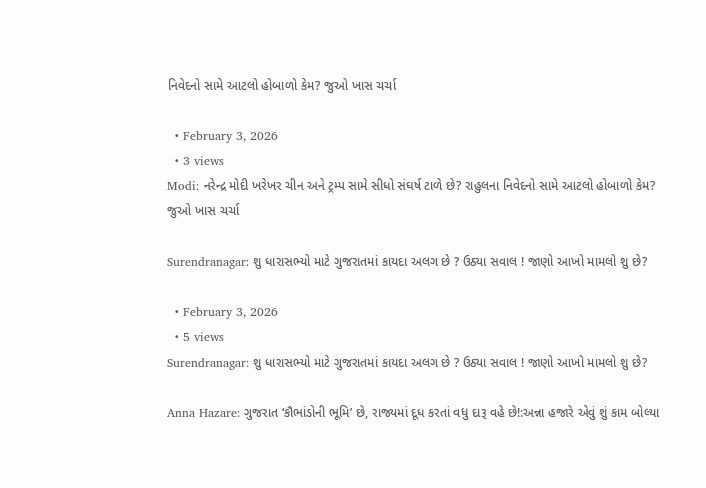નિવેદનો સામે આટલો હોબાળો કેમ? જુઓ ખાસ ચર્ચા

  • February 3, 2026
  • 3 views
Modi: નરેન્દ્ર મોદી ખરેખર ચીન અને ટ્રમ્પ સામે સીધો સંઘર્ષ ટાળે છે? રાહુલના નિવેદનો સામે આટલો હોબાળો કેમ? જુઓ ખાસ ચર્ચા

Surendranagar: શુ ધારાસભ્યો માટે ગુજરાતમાં કાયદા અલગ છે ? ઉઠ્યા સવાલ ! જાણો આખો મામલો શુ છે?

  • February 3, 2026
  • 5 views
Surendranagar: શુ ધારાસભ્યો માટે ગુજરાતમાં કાયદા અલગ છે ? ઉઠ્યા સવાલ ! જાણો આખો મામલો શુ છે?

Anna Hazare: ગુજરાત ‘કૌભાંડોની ભૂમિ’ છે, રાજ્યમાં દૂધ કરતાં વધુ દારૂ વહે છે!:અન્ના હજારે એવું શું કામ બોલ્યા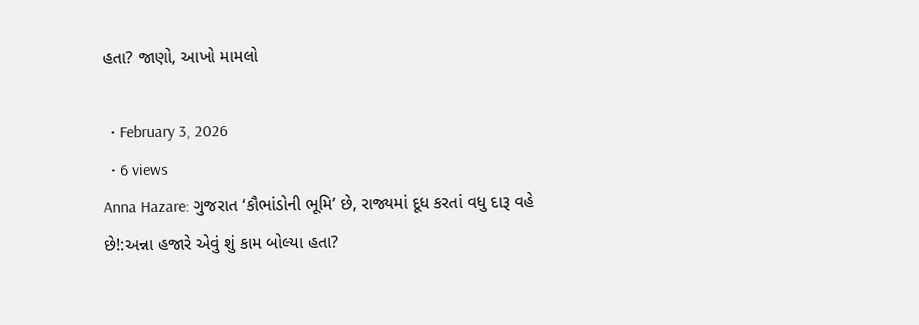હતા? જાણો, આખો મામલો

  • February 3, 2026
  • 6 views
Anna Hazare: ગુજરાત ‘કૌભાંડોની ભૂમિ’ છે, રાજ્યમાં દૂધ કરતાં વધુ દારૂ વહે છે!:અન્ના હજારે એવું શું કામ બોલ્યા હતા?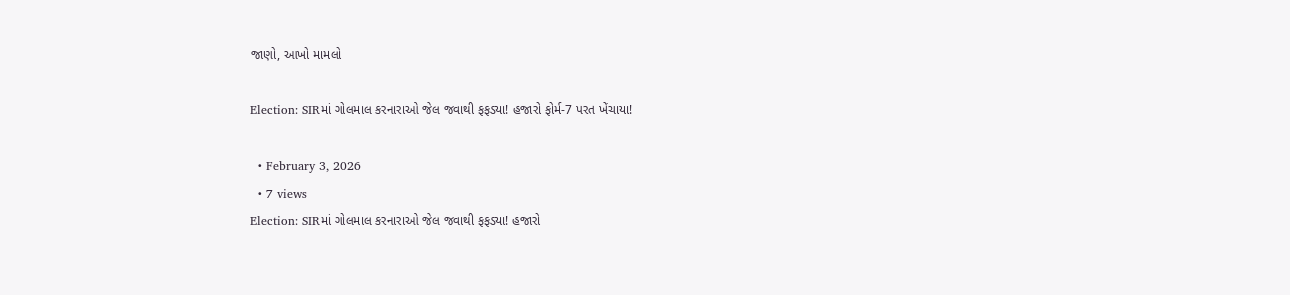જાણો, આખો મામલો

Election: SIRમાં ગોલમાલ કરનારાઓ જેલ જવાથી ફફડ્યા! હજારો ફોર્મ-7 પરત ખેંચાયા!

  • February 3, 2026
  • 7 views
Election: SIRમાં ગોલમાલ કરનારાઓ જેલ જવાથી ફફડ્યા! હજારો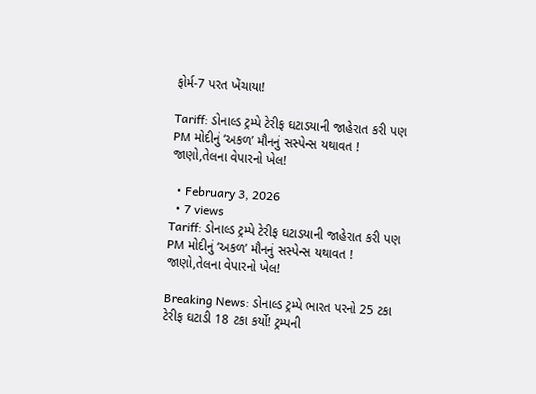ફોર્મ-7 પરત ખેંચાયા!

Tariff: ડોનાલ્ડ ટ્રમ્પે ટેરીફ ઘટાડયાની જાહેરાત કરી પણ PM મોદીનું ‘અકળ’ મૌનનું સસ્પેન્સ યથાવત ! જાણો,તેલના વેપારનો ખેલ!

  • February 3, 2026
  • 7 views
Tariff: ડોનાલ્ડ ટ્રમ્પે ટેરીફ ઘટાડયાની જાહેરાત કરી પણ PM મોદીનું ‘અકળ’ મૌનનું સસ્પેન્સ યથાવત ! જાણો,તેલના વેપારનો ખેલ!

Breaking News: ડોનાલ્ડ ટ્રમ્પે ભારત પરનો 25 ટકા ટેરીફ ઘટાડી 18 ટકા કર્યો! ટ્રમ્પની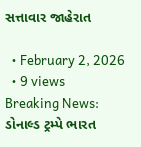સત્તાવાર જાહેરાત

  • February 2, 2026
  • 9 views
Breaking News: ડોનાલ્ડ ટ્રમ્પે ભારત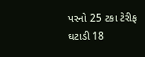પરનો 25 ટકા ટેરીફ ઘટાડી 18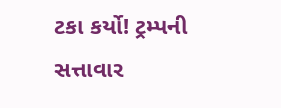ટકા કર્યો! ટ્રમ્પની સત્તાવાર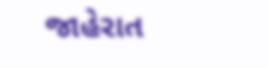જાહેરાત